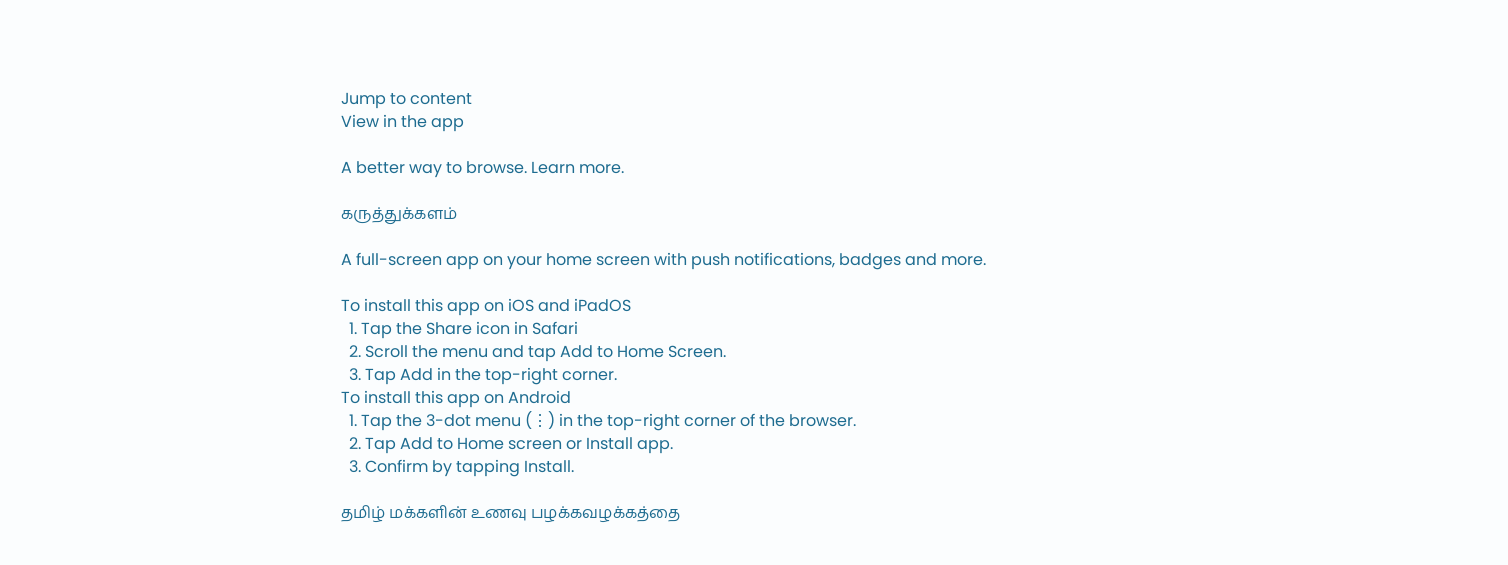Jump to content
View in the app

A better way to browse. Learn more.

கருத்துக்களம்

A full-screen app on your home screen with push notifications, badges and more.

To install this app on iOS and iPadOS
  1. Tap the Share icon in Safari
  2. Scroll the menu and tap Add to Home Screen.
  3. Tap Add in the top-right corner.
To install this app on Android
  1. Tap the 3-dot menu (⋮) in the top-right corner of the browser.
  2. Tap Add to Home screen or Install app.
  3. Confirm by tapping Install.

தமிழ் மக்களின் உணவு பழக்கவழக்கத்தை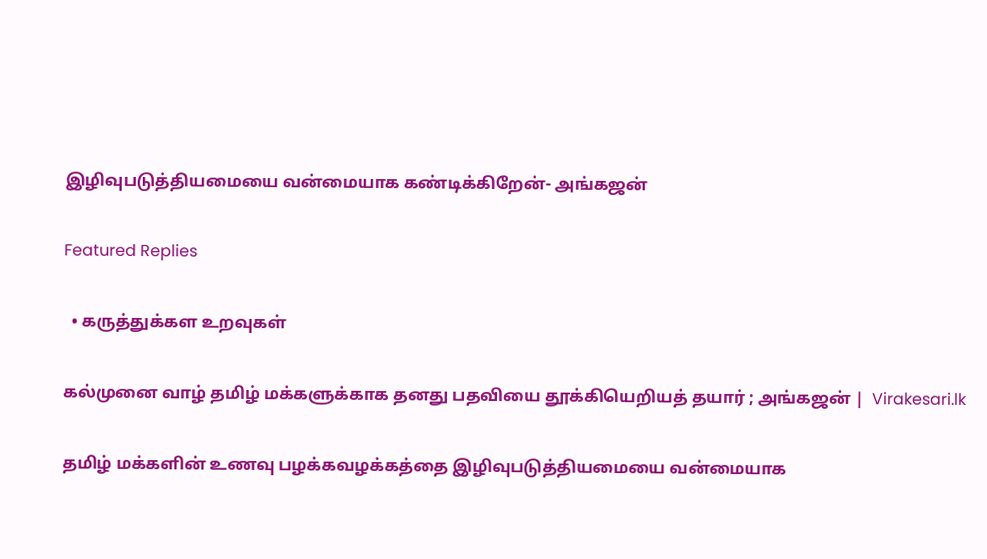இழிவுபடுத்தியமையை வன்மையாக கண்டிக்கிறேன்- அங்கஜன்

Featured Replies

  • கருத்துக்கள உறவுகள்

கல்முனை வாழ் தமிழ் மக்களுக்காக தனது பதவியை தூக்கியெறியத் தயார் ; அங்கஜன் |  Virakesari.lk

தமிழ் மக்களின் உணவு பழக்கவழக்கத்தை இழிவுபடுத்தியமையை வன்மையாக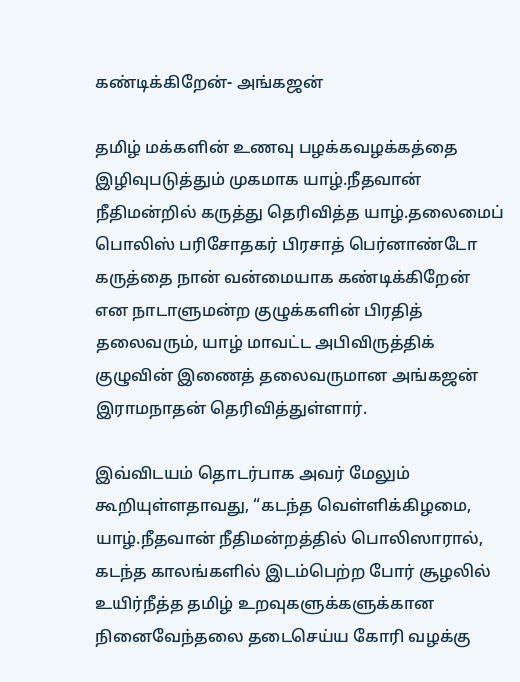கண்டிக்கிறேன்- அங்கஜன்

தமிழ் மக்களின் உணவு பழக்கவழக்கத்தை இழிவுபடுத்தும் முகமாக யாழ்.நீதவான் நீதிமன்றில் கருத்து தெரிவித்த யாழ்.தலைமைப் பொலிஸ் பரிசோதகர் பிரசாத் பெர்னாண்டோ கருத்தை நான் வன்மையாக கண்டிக்கிறேன் என நாடாளுமன்ற குழுக்களின் பிரதித் தலைவரும், யாழ் மாவட்ட அபிவிருத்திக் குழுவின் இணைத் தலைவருமான அங்கஜன் இராமநாதன் தெரிவித்துள்ளார்.

இவ்விடயம் தொடர்பாக அவர் மேலும் கூறியுள்ளதாவது, “கடந்த வெள்ளிக்கிழமை, யாழ்.நீதவான் நீதிமன்றத்தில் பொலிஸாரால், கடந்த காலங்களில் இடம்பெற்ற போர் சூழலில் உயிர்நீத்த தமிழ் உறவுகளுக்களுக்கான நினைவேந்தலை தடைசெய்ய கோரி வழக்கு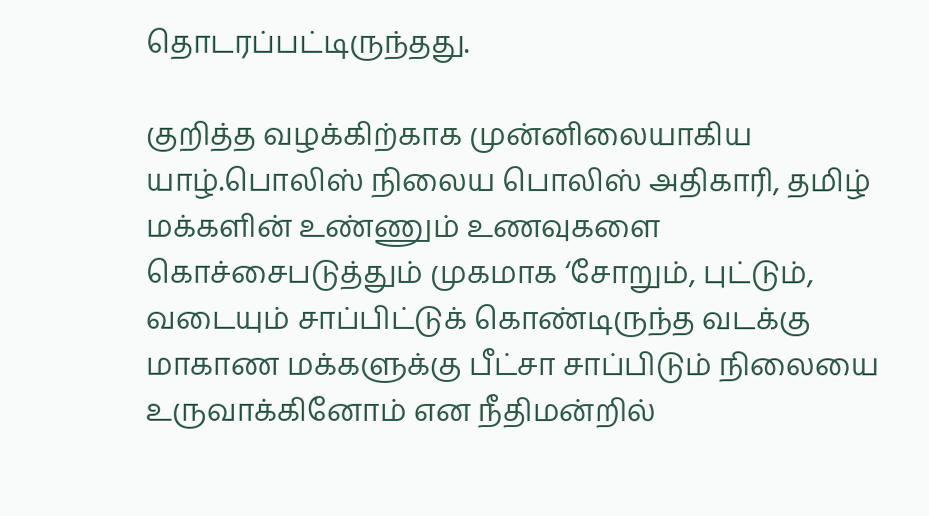தொடரப்பட்டிருந்தது.

குறித்த வழக்கிற்காக முன்னிலையாகிய  யாழ்.பொலிஸ் நிலைய பொலிஸ் அதிகாரி, தமிழ் மக்களின் உண்ணும் உணவுகளை கொச்சைபடுத்தும் முகமாக ‘சோறும், புட்டும், வடையும் சாப்பிட்டுக் கொண்டிருந்த வடக்கு மாகாண மக்களுக்கு பீட்சா சாப்பிடும் நிலையை உருவாக்கினோம் என நீதிமன்றில்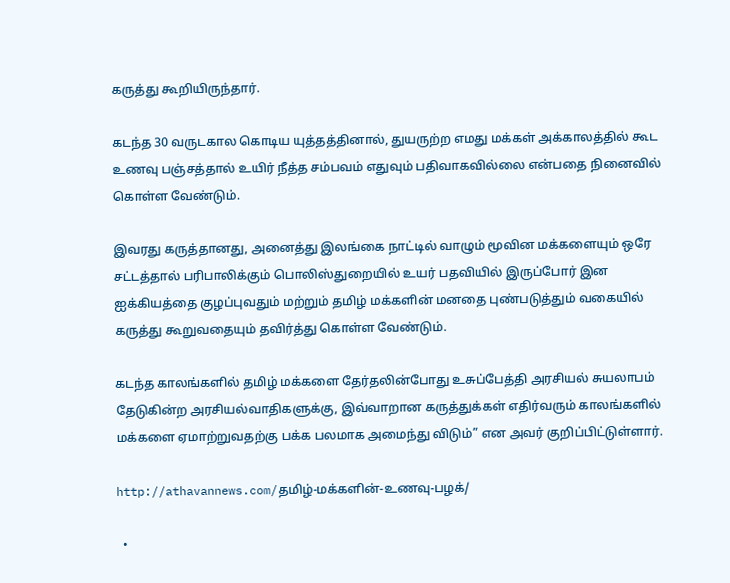கருத்து கூறியிருந்தார்.

கடந்த 30 வருடகால கொடிய யுத்தத்தினால், துயருற்ற எமது மக்கள் அக்காலத்தில் கூட உணவு பஞ்சத்தால் உயிர் நீத்த சம்பவம் எதுவும் பதிவாகவில்லை என்பதை நினைவில் கொள்ள வேண்டும்.

இவரது கருத்தானது, அனைத்து இலங்கை நாட்டில் வாழும் மூவின மக்களையும் ஒரே சட்டத்தால் பரிபாலிக்கும் பொலிஸ்துறையில் உயர் பதவியில் இருப்போர் இன ஐக்கியத்தை குழப்புவதும் மற்றும் தமிழ் மக்களின் மனதை புண்படுத்தும் வகையில் கருத்து கூறுவதையும் தவிர்த்து கொள்ள வேண்டும்.

கடந்த காலங்களில் தமிழ் மக்களை தேர்தலின்போது உசுப்பேத்தி அரசியல் சுயலாபம் தேடுகின்ற அரசியல்வாதிகளுக்கு, இவ்வாறான கருத்துக்கள் எதிர்வரும் காலங்களில் மக்களை ஏமாற்றுவதற்கு பக்க பலமாக அமைந்து விடும்” என அவர் குறிப்பிட்டுள்ளார்.

http://athavannews.com/தமிழ்-மக்களின்-உணவு-பழக்/

  •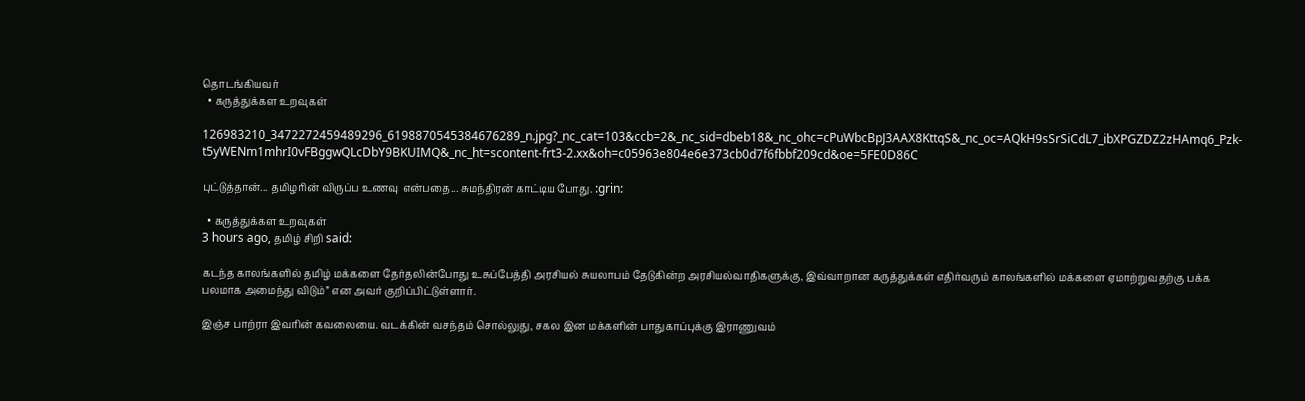தொடங்கியவர்
  • கருத்துக்கள உறவுகள்

126983210_3472272459489296_6198870545384676289_n.jpg?_nc_cat=103&ccb=2&_nc_sid=dbeb18&_nc_ohc=cPuWbcBpJ3AAX8KttqS&_nc_oc=AQkH9sSrSiCdL7_ibXPGZDZ2zHAmq6_Pzk-t5yWENm1mhrI0vFBggwQLcDbY9BKUIMQ&_nc_ht=scontent-frt3-2.xx&oh=c05963e804e6e373cb0d7f6fbbf209cd&oe=5FE0D86C

புட்டுத்தான்... தமிழரின் விருப்ப உணவு  என்பதை... சுமந்திரன் காட்டிய போது. :grin:

  • கருத்துக்கள உறவுகள்
3 hours ago, தமிழ் சிறி said:

கடந்த காலங்களில் தமிழ் மக்களை தேர்தலின்போது உசுப்பேத்தி அரசியல் சுயலாபம் தேடுகின்ற அரசியல்வாதிகளுக்கு, இவ்வாறான கருத்துக்கள் எதிர்வரும் காலங்களில் மக்களை ஏமாற்றுவதற்கு பக்க பலமாக அமைந்து விடும்” என அவர் குறிப்பிட்டுள்ளார்.

இஞ்ச பாற்ரா இவரின் கவலையை. வடக்கின் வசந்தம் சொல்லுது, சகல இன மக்களின் பாதுகாப்புக்கு இராணுவம்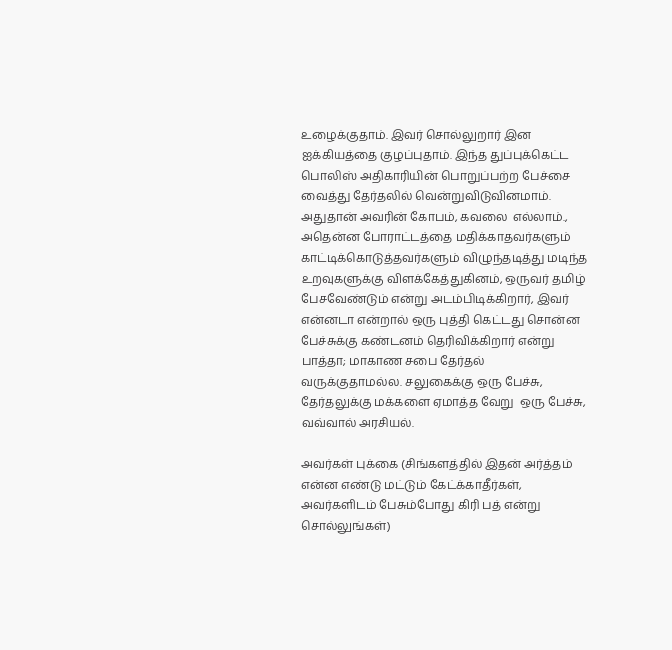உழைக்குதாம். இவர் சொல்லுறார் இன ஐக்கியத்தை குழப்புதாம். இந்த துப்புக்கெட்ட பொலிஸ் அதிகாரியின் பொறுப்பற்ற பேச்சை வைத்து தேர்தலில் வென்றுவிடுவினமாம்.  அதுதான் அவரின் கோபம், கவலை  எல்லாம்., அதென்ன போராட்டத்தை மதிக்காதவர்களும் காட்டிக்கொடுத்தவர்களும் விழுந்தடித்து மடிந்த உறவுகளுக்கு விளக்கேத்துகினம், ஒருவர் தமிழ் பேசவேண்டும் என்று அடம்பிடிக்கிறார், இவர் என்னடா என்றால் ஒரு புத்தி கெட்டது சொன்ன பேச்சுக்கு கண்டனம் தெரிவிக்கிறார் என்று பாத்தா; மாகாண சபை தேர்தல் வருக்குதாமல்ல. சலுகைக்கு ஒரு பேச்சு, தேர்தலுக்கு மக்களை ஏமாத்த வேறு  ஒரு பேச்சு, வவ்வால் அரசியல்.

அவர்கள் புக்கை (சிங்களத்தில் இதன் அர்த்தம் என்ன எண்டு மட்டும் கேட்க்காதீர்கள், அவர்களிடம் பேசும்போது கிரி பத் என்று சொல்லுங்கள்)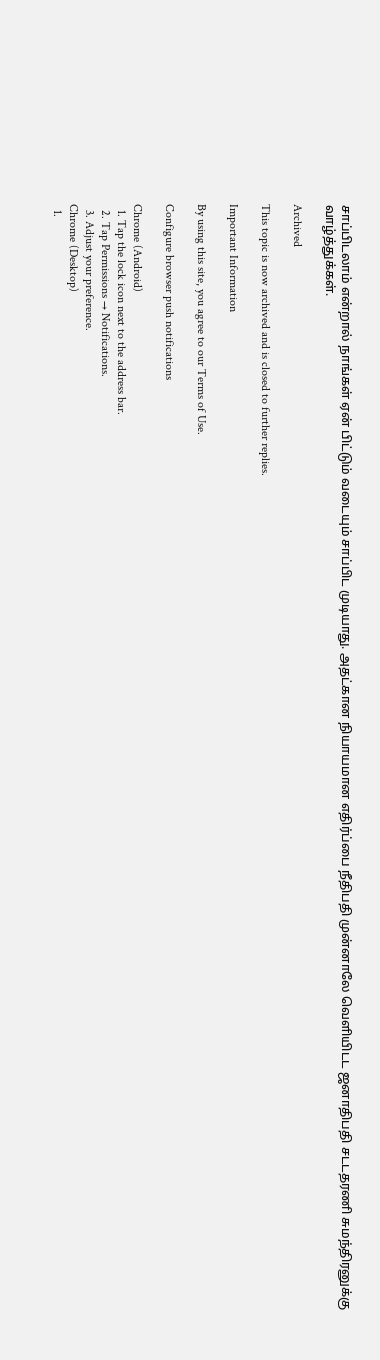சாப்பிடலாம் என்றால் நாங்கள் ஏன் பிட்டும் வடையும் சாப்பிட முடியாது. அதட்கான நியாயமான எதிர்ப்பை நீதிபதி முன்னாலே வெளியிடட ஜனாதிபதி சடடதரணி சுமந்திரனுக்கு வாழ்த்துக்கள்.

Archived

This topic is now archived and is closed to further replies.

Important Information

By using this site, you agree to our Terms of Use.

Configure browser push notifications

Chrome (Android)
  1. Tap the lock icon next to the address bar.
  2. Tap Permissions → Notifications.
  3. Adjust your preference.
Chrome (Desktop)
  1.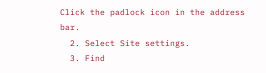Click the padlock icon in the address bar.
  2. Select Site settings.
  3. Find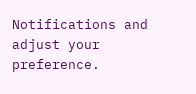Notifications and adjust your preference.